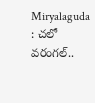Miryalaguda : చలో వరంగల్..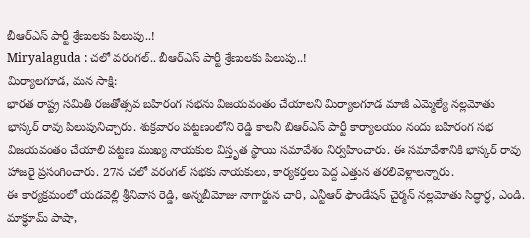బీఆర్ఎస్ పార్టీ శ్రేణులకు పిలుపు..!
Miryalaguda : చలో వరంగల్.. బీఆర్ఎస్ పార్టీ శ్రేణులకు పిలుపు..!
మిర్యాలగూడ, మన సాక్షి:
భారత రాష్ట్ర సమితి రజతోత్సవ బహిరంగ సభను విజయవంతం చేయాలని మిర్యాలగూడ మాజీ ఎమ్మెల్యే నల్లమోతు భాస్కర్ రావు పిలుపునిచ్చారు. శుక్రవారం పట్టణంలోని రెడ్డి కాలనీ బిఆర్ఎస్ పార్టీ కార్యాలయం నందు బహిరంగ సభ విజయవంతం చేయాలి పట్టణ ముఖ్య నాయకుల విస్తృత స్థాయి సమావేశం నిర్వహించారు. ఈ సమావేశానికి భాస్కర్ రావు హాజరై ప్రసంగించారు. 27న చలో వరంగల్ సభకు నాయకులు, కార్యకర్తలు పెద్ద ఎత్తున తరలివెళ్లాలన్నారు.
ఈ కార్యక్రమంలో యడవెల్లి శ్రీనివాస రెడ్డి, అన్నబీమోజు నాగార్జున చారి, ఎన్టీఆర్ ఫౌండేషన్ చైర్మన్ నల్లమోతు సిద్ధార్ధ, ఎండి. మాక్ధూమ్ పాషా,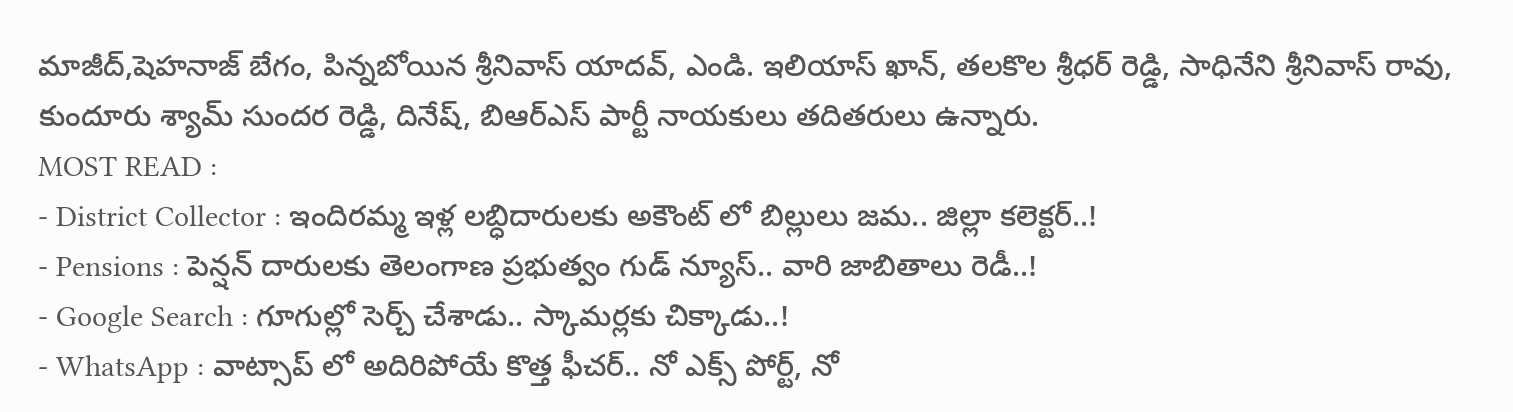మాజీద్,షెహనాజ్ బేగం, పిన్నబోయిన శ్రీనివాస్ యాదవ్, ఎండి. ఇలియాస్ ఖాన్, తలకొల శ్రీధర్ రెడ్డి, సాధినేని శ్రీనివాస్ రావు, కుందూరు శ్యామ్ సుందర రెడ్డి, దినేష్, బిఆర్ఎస్ పార్టీ నాయకులు తదితరులు ఉన్నారు.
MOST READ :
- District Collector : ఇందిరమ్మ ఇళ్ల లబ్ధిదారులకు అకౌంట్ లో బిల్లులు జమ.. జిల్లా కలెక్టర్..!
- Pensions : పెన్షన్ దారులకు తెలంగాణ ప్రభుత్వం గుడ్ న్యూస్.. వారి జాబితాలు రెడీ..!
- Google Search : గూగుల్లో సెర్చ్ చేశాడు.. స్కామర్లకు చిక్కాడు..!
- WhatsApp : వాట్సాప్ లో అదిరిపోయే కొత్త ఫీచర్.. నో ఎక్స్ పోర్ట్, నో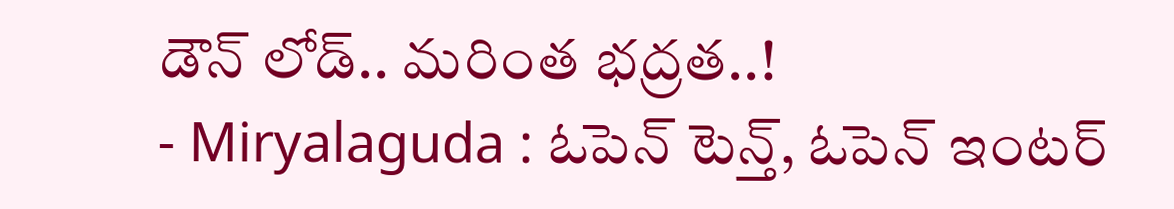డౌన్ లోడ్.. మరింత భద్రత..!
- Miryalaguda : ఓపెన్ టెన్త్, ఓపెన్ ఇంటర్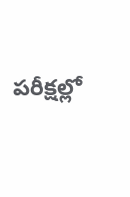పరీక్షల్లో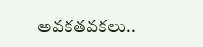అవకతవకలు..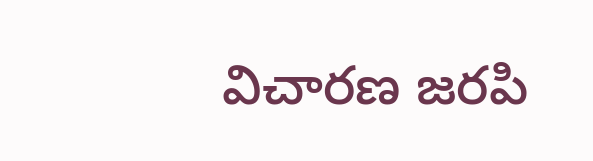విచారణ జరపి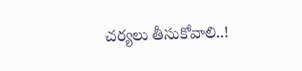చర్యలు తీసుకోవాలి..!